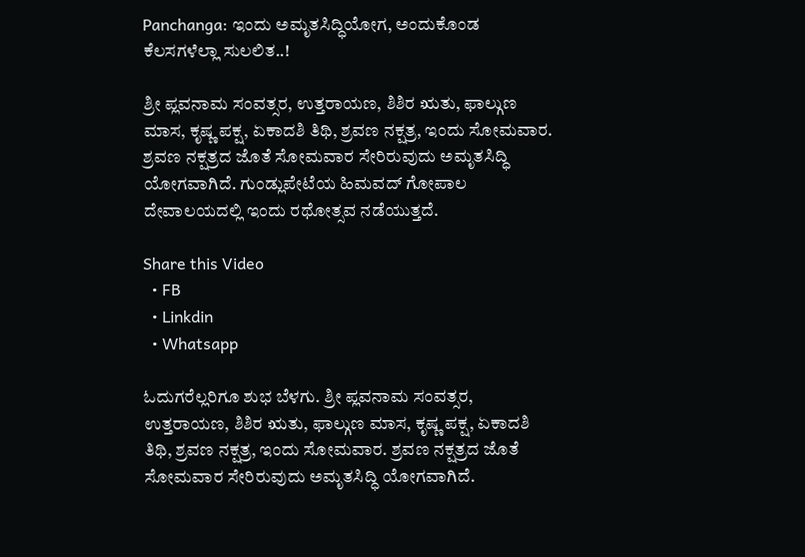Panchanga: ಇಂದು ಅಮೃತಸಿದ್ಧಿಯೋಗ, ಅಂದುಕೊಂಡ ಕೆಲಸಗಳೆಲ್ಲಾ ಸುಲಲಿತ..!

ಶ್ರೀ ಪ್ಲವನಾಮ ಸಂವತ್ಸರ, ಉತ್ತರಾಯಣ, ಶಿಶಿರ ಋತು, ಫಾಲ್ಗುಣ ಮಾಸ, ಕೃಷ್ಣ ಪಕ್ಷ, ಏಕಾದಶಿ ತಿಥಿ, ಶ್ರವಣ ನಕ್ಷತ್ರ, ಇಂದು ಸೋಮವಾರ. ಶ್ರವಣ ನಕ್ಷತ್ರದ ಜೊತೆ ಸೋಮವಾರ ಸೇರಿರುವುದು ಅಮೃತಸಿದ್ಧಿ ಯೋಗವಾಗಿದೆ. ಗುಂಡ್ಲುಪೇಟೆಯ ಹಿಮವದ್‌ ಗೋಪಾಲ ದೇವಾಲಯದಲ್ಲಿ ಇಂದು ರಥೋತ್ಸವ ನಡೆಯುತ್ತದೆ.

Share this Video
  • FB
  • Linkdin
  • Whatsapp

ಓದುಗರೆಲ್ಲರಿಗೂ ಶುಭ ಬೆಳಗು. ಶ್ರೀ ಪ್ಲವನಾಮ ಸಂವತ್ಸರ, ಉತ್ತರಾಯಣ, ಶಿಶಿರ ಋತು, ಫಾಲ್ಗುಣ ಮಾಸ, ಕೃಷ್ಣ ಪಕ್ಷ, ಏಕಾದಶಿ ತಿಥಿ, ಶ್ರವಣ ನಕ್ಷತ್ರ, ಇಂದು ಸೋಮವಾರ. ಶ್ರವಣ ನಕ್ಷತ್ರದ ಜೊತೆ ಸೋಮವಾರ ಸೇರಿರುವುದು ಅಮೃತಸಿದ್ಧಿ ಯೋಗವಾಗಿದೆ.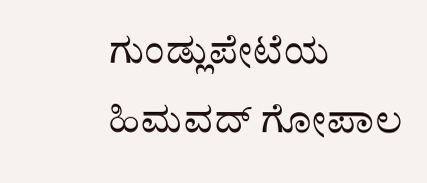ಗುಂಡ್ಲುಪೇಟೆಯ ಹಿಮವದ್‌ ಗೋಪಾಲ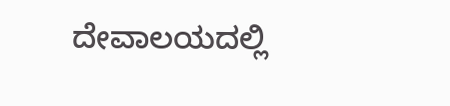ದೇವಾಲಯದಲ್ಲಿ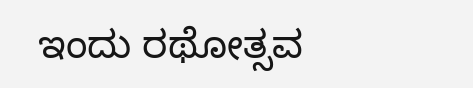ಇಂದು ರಥೋತ್ಸವ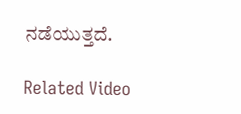ನಡೆಯುತ್ತದೆ.

Related Video